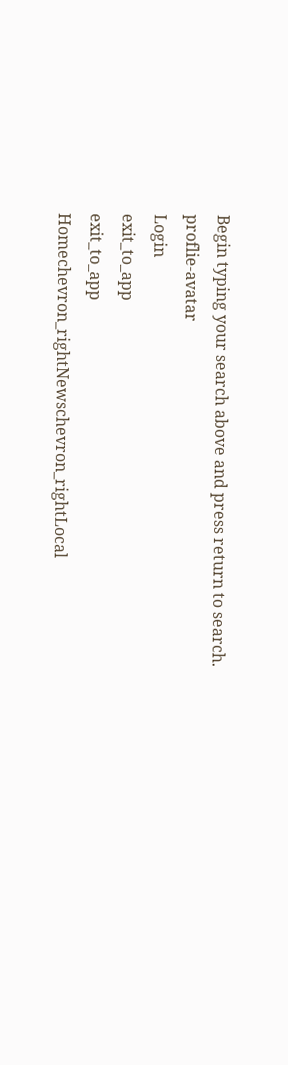Begin typing your search above and press return to search.
proflie-avatar
Login
exit_to_app
exit_to_app
Homechevron_rightNewschevron_rightLocal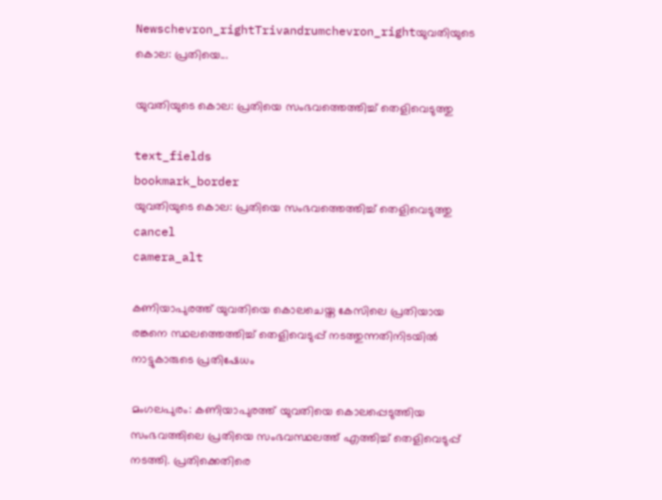Newschevron_rightTrivandrumchevron_rightയുവതിയുടെ കൊല: പ്രതിയെ...

യുവതിയുടെ കൊല: പ്രതിയെ സംഭവത്തെത്തിച്ച് തെളിവെടുത്തു

text_fields
bookmark_border
യുവതിയുടെ കൊല: പ്രതിയെ സംഭവത്തെത്തിച്ച് തെളിവെടുത്തു
cancel
camera_alt

കണിയാപുരത്ത് യുവതിയെ കൊലചെയ്ത കേസിലെ പ്രതിയായ രങ്കനെ സ്ഥലത്തെത്തിച്ച് തെളിവെടുപ്പ് നടത്തുന്നതിനിടയിൽ നാട്ടുകാരുടെ പ്രതിഷേധം

മംഗലപുരം: കണിയാപുരത്ത് യുവതിയെ കൊലപ്പെടുത്തിയ സംഭവത്തിലെ പ്രതിയെ സംഭവസ്ഥലത്ത് എത്തിച്ച് തെളിവെടുപ്പ് നടത്തി. പ്രതിക്കെതിരെ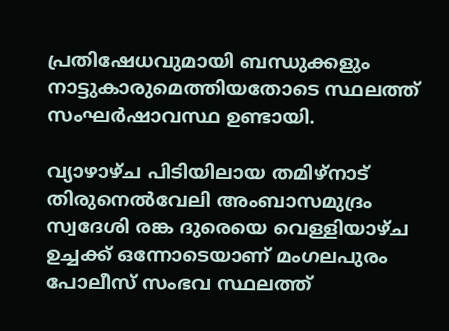പ്രതിഷേധവുമായി ബന്ധുക്കളും നാട്ടുകാരുമെത്തിയതോടെ സ്ഥലത്ത് സംഘർഷാവസ്ഥ ഉണ്ടായി.

വ്യാഴാഴ്ച പിടിയിലായ തമിഴ്നാട് തിരുനെൽവേലി അംബാസമുദ്രം സ്വദേശി രങ്ക ദുരെയെ വെള്ളിയാഴ്ച ഉച്ചക്ക് ഒന്നോടെയാണ് മംഗലപുരം പോലീസ് സംഭവ സ്ഥലത്ത്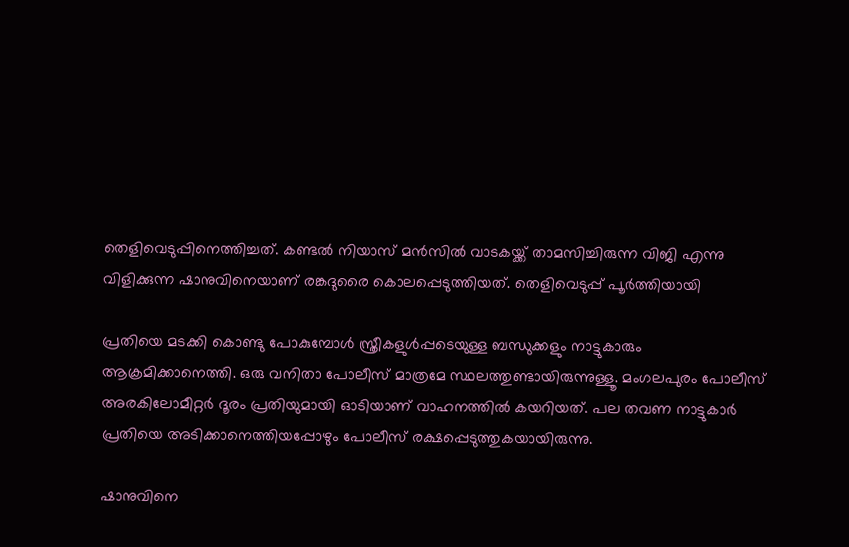തെളിവെടുപ്പിനെത്തിച്ചത്. കണ്ടൽ നിയാസ് മൻസിൽ വാടകയ്ക്ക് താമസിച്ചിരുന്ന വിജി എന്നു വിളിക്കുന്ന ഷാനുവിനെയാണ് രങ്കദുരൈ കൊലപ്പെടുത്തിയത്. തെളിവെടുപ്പ് പൂർത്തിയായി

പ്രതിയെ മടക്കി കൊണ്ടു പോകുമ്പോൾ സ്ത്രീകളുൾപ്പടെയുള്ള ബന്ധുക്കളും നാട്ടുകാരും ആക്രമിക്കാനെത്തി. ഒരു വനിതാ പോലീസ് മാത്രമേ സ്ഥലത്തുണ്ടായിരുന്നുള്ളൂ. മംഗലപുരം പോലീസ് അരകിലോമീറ്റർ ദൂരം പ്രതിയുമായി ഓടിയാണ് വാഹനത്തിൽ കയറിയത്. പല തവണ നാട്ടുകാർ പ്രതിയെ അടിക്കാനെത്തിയപ്പോഴും പോലീസ് രക്ഷപ്പെടുത്തുകയായിരുന്നു.

ഷാനുവിനെ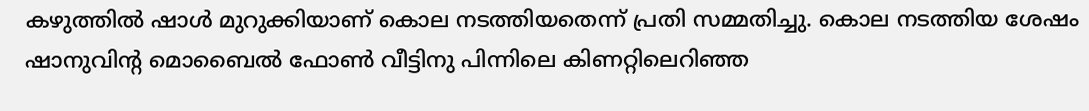കഴുത്തിൽ ഷാൾ മുറുക്കിയാണ് കൊല നടത്തിയതെന്ന് പ്രതി സമ്മതിച്ചു. കൊല നടത്തിയ ശേഷം ഷാനുവിന്‍റ മൊബൈൽ ഫോൺ വീട്ടിനു പിന്നിലെ കിണറ്റിലെറിഞ്ഞ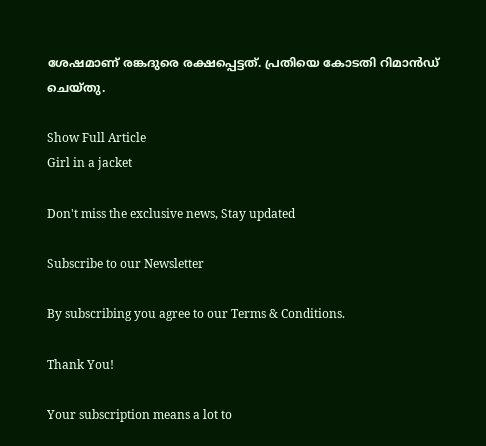ശേഷമാണ് രങ്കദുരെ രക്ഷപ്പെട്ടത്. പ്രതിയെ കോടതി റിമാൻഡ് ചെയ്തു.

Show Full Article
Girl in a jacket

Don't miss the exclusive news, Stay updated

Subscribe to our Newsletter

By subscribing you agree to our Terms & Conditions.

Thank You!

Your subscription means a lot to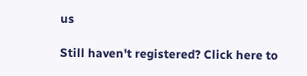us

Still haven't registered? Click here to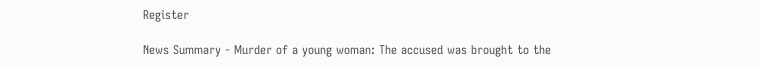Register

News Summary - Murder of a young woman: The accused was brought to the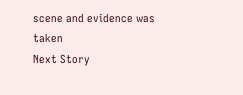scene and evidence was taken
Next Story